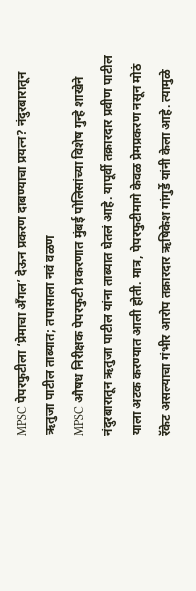MPSC पेपरफुटीला ‘प्रेमाचा अँगल’ देऊन प्रकरण दाबण्याचा प्रयत्न? नंदुरबारातून ऋतुजा पाटील ताब्यात; तपासाला नवं वळण
MPSC औषध निरीक्षक पेपरफुटी प्रकरणात मुंबई पोलिसांच्या विशेष गुन्हे शाखेने नंदुरबारातून ऋतुजा पाटील यांना ताब्यात घेतलं आहे. यापूर्वी तक्रारदार प्रवीण पाटील याला अटक करण्यात आली होती. मात्र, पेपरफुटीमागे केवळ प्रेमप्रकरण नसून मोठं रॅकेट असल्याचा गंभीर आरोप तक्रारदार ऋषिकेश गांगुर्डे यांनी केला आहे. त्यामुळे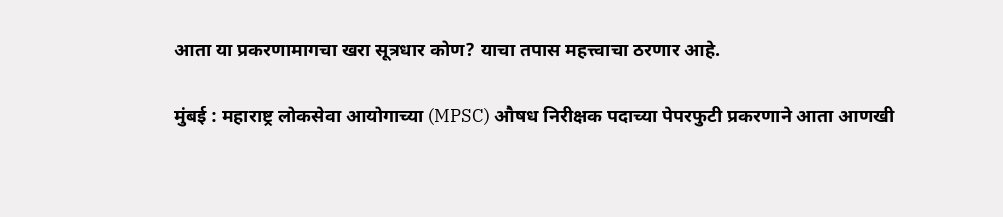आता या प्रकरणामागचा खरा सूत्रधार कोण? याचा तपास महत्त्वाचा ठरणार आहे.

मुंबई : महाराष्ट्र लोकसेवा आयोगाच्या (MPSC) औषध निरीक्षक पदाच्या पेपरफुटी प्रकरणाने आता आणखी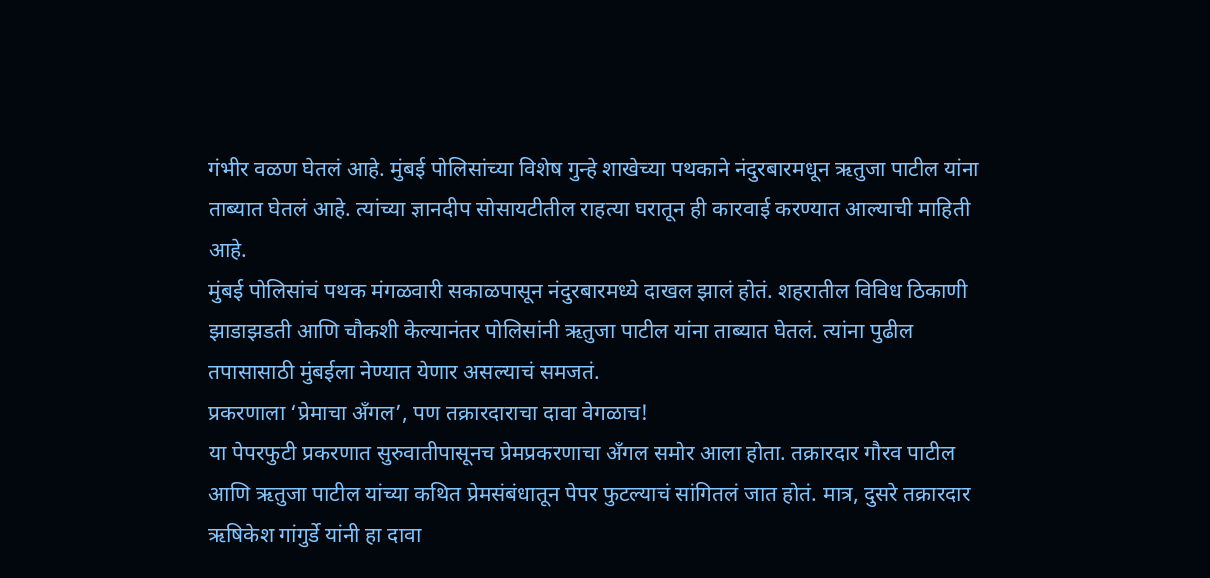गंभीर वळण घेतलं आहे. मुंबई पोलिसांच्या विशेष गुन्हे शाखेच्या पथकाने नंदुरबारमधून ऋतुजा पाटील यांना ताब्यात घेतलं आहे. त्यांच्या ज्ञानदीप सोसायटीतील राहत्या घरातून ही कारवाई करण्यात आल्याची माहिती आहे.
मुंबई पोलिसांचं पथक मंगळवारी सकाळपासून नंदुरबारमध्ये दाखल झालं होतं. शहरातील विविध ठिकाणी झाडाझडती आणि चौकशी केल्यानंतर पोलिसांनी ऋतुजा पाटील यांना ताब्यात घेतलं. त्यांना पुढील तपासासाठी मुंबईला नेण्यात येणार असल्याचं समजतं.
प्रकरणाला ‘प्रेमाचा अँगल’, पण तक्रारदाराचा दावा वेगळाच!
या पेपरफुटी प्रकरणात सुरुवातीपासूनच प्रेमप्रकरणाचा अँगल समोर आला होता. तक्रारदार गौरव पाटील आणि ऋतुजा पाटील यांच्या कथित प्रेमसंबंधातून पेपर फुटल्याचं सांगितलं जात होतं. मात्र, दुसरे तक्रारदार ऋषिकेश गांगुर्डे यांनी हा दावा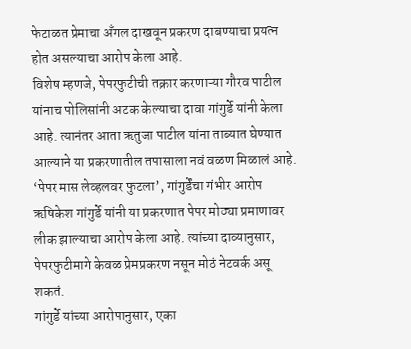फेटाळत प्रेमाचा अँगल दाखवून प्रकरण दाबण्याचा प्रयत्न होत असल्याचा आरोप केला आहे.
विशेष म्हणजे, पेपरफुटीची तक्रार करणाऱ्या गौरव पाटील यांनाच पोलिसांनी अटक केल्याचा दावा गांगुर्डे यांनी केला आहे. त्यानंतर आता ऋतुजा पाटील यांना ताब्यात घेण्यात आल्याने या प्रकरणातील तपासाला नवं वळण मिळालं आहे.
‘पेपर मास लेव्हलवर फुटला’, गांगुर्डेंचा गंभीर आरोप
ऋषिकेश गांगुर्डे यांनी या प्रकरणात पेपर मोठ्या प्रमाणावर लीक झाल्याचा आरोप केला आहे. त्यांच्या दाव्यानुसार, पेपरफुटीमागे केवळ प्रेमप्रकरण नसून मोठं नेटवर्क असू शकतं.
गांगुर्डे यांच्या आरोपानुसार, एका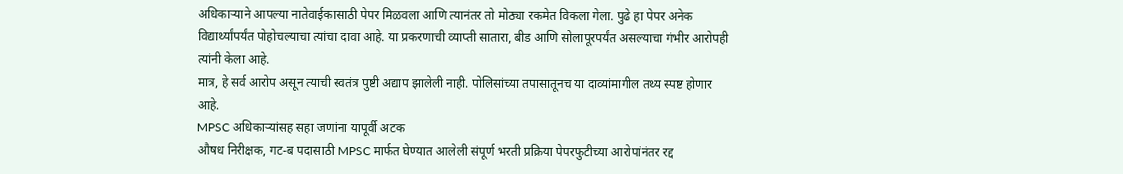अधिकाऱ्याने आपल्या नातेवाईकासाठी पेपर मिळवला आणि त्यानंतर तो मोठ्या रकमेत विकला गेला. पुढे हा पेपर अनेक विद्यार्थ्यांपर्यंत पोहोचल्याचा त्यांचा दावा आहे. या प्रकरणाची व्याप्ती सातारा, बीड आणि सोलापूरपर्यंत असल्याचा गंभीर आरोपही त्यांनी केला आहे.
मात्र, हे सर्व आरोप असून त्याची स्वतंत्र पुष्टी अद्याप झालेली नाही. पोलिसांच्या तपासातूनच या दाव्यांमागील तथ्य स्पष्ट होणार आहे.
MPSC अधिकाऱ्यांसह सहा जणांना यापूर्वी अटक
औषध निरीक्षक, गट-ब पदासाठी MPSC मार्फत घेण्यात आलेली संपूर्ण भरती प्रक्रिया पेपरफुटीच्या आरोपांनंतर रद्द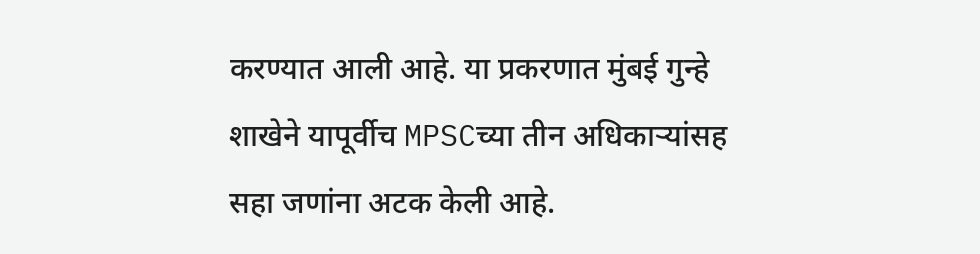करण्यात आली आहे. या प्रकरणात मुंबई गुन्हे शाखेने यापूर्वीच MPSCच्या तीन अधिकाऱ्यांसह सहा जणांना अटक केली आहे.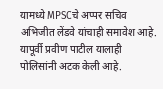यामध्ये MPSCचे अप्पर सचिव अभिजीत लेंडवे यांचाही समावेश आहे. यापूर्वी प्रवीण पाटील यालाही पोलिसांनी अटक केली आहे.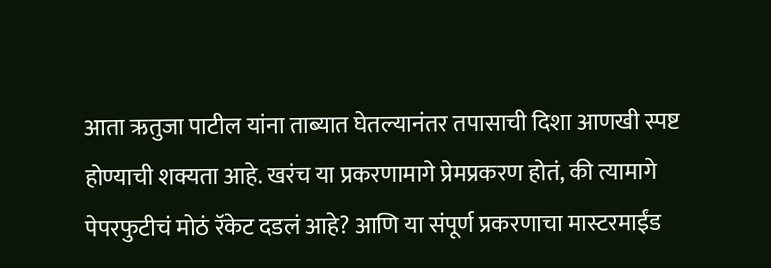आता ऋतुजा पाटील यांना ताब्यात घेतल्यानंतर तपासाची दिशा आणखी स्पष्ट होण्याची शक्यता आहे. खरंच या प्रकरणामागे प्रेमप्रकरण होतं, की त्यामागे पेपरफुटीचं मोठं रॅकेट दडलं आहे? आणि या संपूर्ण प्रकरणाचा मास्टरमाईंड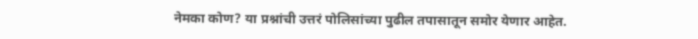नेमका कोण? या प्रश्नांची उत्तरं पोलिसांच्या पुढील तपासातून समोर येणार आहेत.